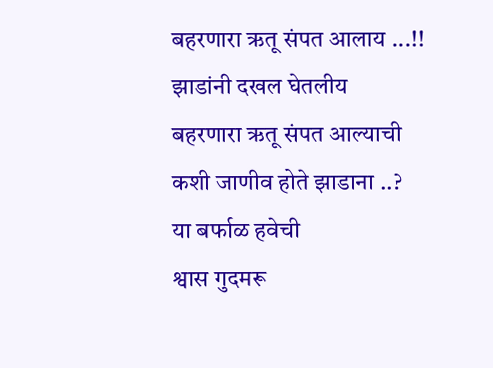बहरणारा ऋतू संपत आलाय ...!!
झाडांनी दखल घेतलीय
बहरणारा ऋतू संपत आल्याची
कशी जाणीव होते झाडाना ..?
या बर्फाळ हवेची
श्वास गुदमरू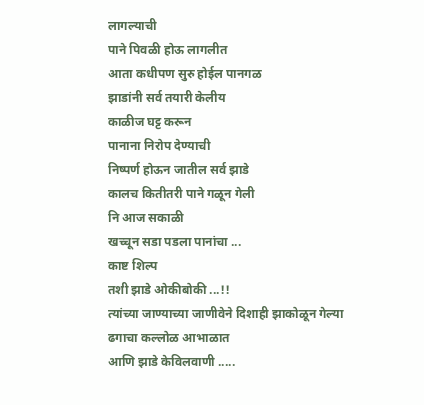लागल्याची
पाने पिवळी होऊ लागलीत
आता कधीपण सुरु होईल पानगळ
झाडांनी सर्व तयारी केलीय
काळीज घट्ट करून
पानाना निरोप देण्याची
निष्पर्ण होऊन जातील सर्व झाडे
कालच कितीतरी पाने गळून गेली
नि आज सकाळी
खच्चून सडा पडला पानांचा ...
काष्ट शिल्प
तशी झाडे ओकीबोकी ...!!
त्यांच्या जाण्याच्या जाणीवेने दिशाही झाकोळून गेल्या
ढगाचा कल्लोळ आभाळात
आणि झाडे केविलवाणी .....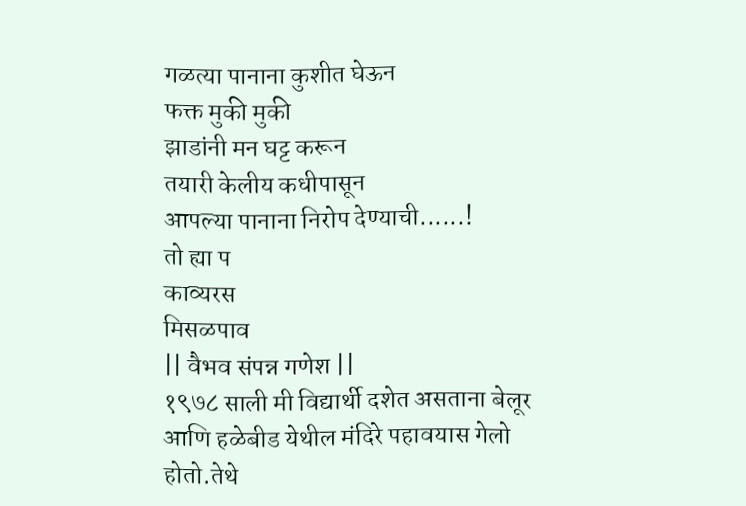गळत्या पानाना कुशीत घेऊन
फक्त मुकी मुकी
झाडांनी मन घट्ट करून
तयारी केलीय कधीपासून
आपल्या पानाना निरोप देण्याची......!
तो ह्या प
काव्यरस
मिसळपाव
|| वैभव संपन्न गणेश ||
१९७८ साली मी विद्यार्थी दशेत असताना बेलूर आणि हळेबीड येथील मंदिरे पहावयास गेलो होतो.तेथे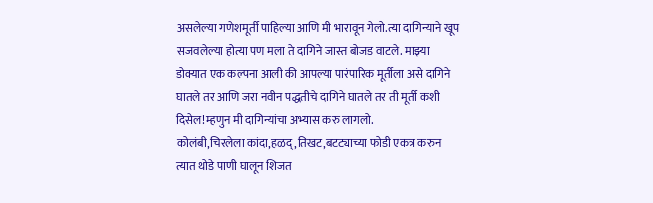असलेल्या गणेशमूर्ती पाहिल्या आणि मी भारावून गेलो.त्या दागिन्याने खूप सजवलेल्या होत्या पण मला ते दागिने जास्त बोजड वाटले. माझ्या डोक्यात एक कल्पना आली की आपल्या पारंपारिक मूर्तीला असे दागिने घातले तर आणि जरा नवीन पद्धतीचे दागिने घातले तर ती मूर्ती कशी दिसेल!म्हणुन मी दागिन्यांचा अभ्यास करु लागलो.
कोलंबी,चिरलेला कांदा,हळद्,तिखट,बटट्याच्या फोडी एकत्र करुन त्यात थोडे पाणी घालून शिजत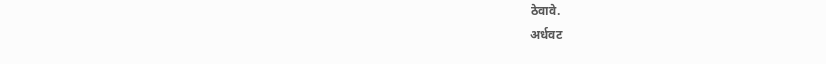ठेवावे.
अर्धवट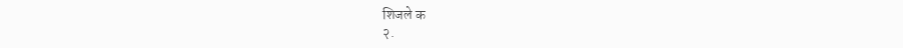शिजले क
२.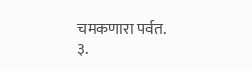चमकणारा पर्वत.
३.